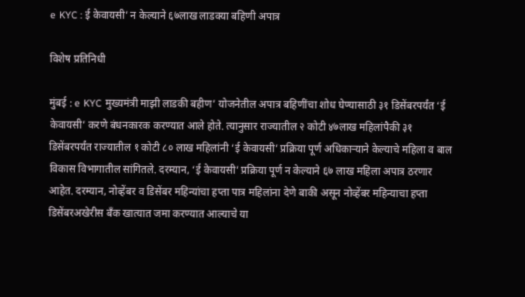e KYC : ई केवायसी’ न केल्याने ६७लाख लाडक्या बहिणी अपात्र

विशेष प्रतिनिधी

मुंबई : e KYC मुख्यमंत्री माझी लाडकी बहीण’ योजनेतील अपात्र बहिणींचा शोध घेण्यासाठी ३१ डिसेंबरपर्यंत ‘ई केवायसी’ करणे बंधनकारक करण्यात आले होते. त्यानुसार राज्यातील २ कोटी ४७लाख महिलांपैकी ३१ डिसेंबरपर्यंत राज्यातील १ कोटी ८० लाख महिलांनी ‘ई केवायसी’ प्रक्रिया पूर्ण अधिकाऱ्याने केल्याचे महिला व बाल विकास विभागातील सांगितले. दरम्यान, ‘ई केवायसी’ प्रक्रिया पूर्ण न केल्याने ६७ लाख महिला अपात्र ठरणार आहेत. दरम्यान, नोव्हेंबर व डिसेंबर महिन्यांचा हप्ता पात्र महिलांना देणे बाकी असून नोव्हेंबर महिन्याचा हप्ता डिसेंबरअखेरीस बँक खात्यात जमा करण्यात आल्याचे या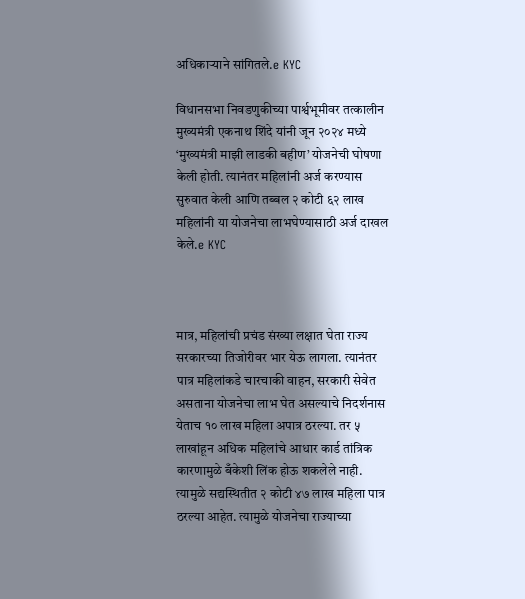अधिकाऱ्याने सांगितले.e KYC

विधानसभा निवडणुकीच्या पार्श्वभूमीवर तत्कालीन मुख्यमंत्री एकनाथ शिंदे यांनी जून २०२४ मध्ये ‘मुख्यमंत्री माझी लाडकी बहीण’ योजनेची घोषणा केली होती. त्यानंतर महिलांनी अर्ज करण्यास सुरुवात केली आणि तब्बल २ कोटी ६२ लाख महिलांनी या योजनेचा लाभघेण्यासाठी अर्ज दाखल केले.e KYC



मात्र, महिलांची प्रचंड संख्या लक्षात घेता राज्य सरकारच्या तिजोरीवर भार येऊ लागला. त्यानंतर पात्र महिलांकडे चारचाकी वाहन, सरकारी सेवेत असताना योजनेचा लाभ घेत असल्याचे निदर्शनास येताच १० लाख महिला अपात्र ठरल्या. तर ५ लाखांहून अधिक महिलांचे आधार कार्ड तांत्रिक कारणामुळे बँकेशी लिंक होऊ शकलेले नाही. त्यामुळे सद्यस्थितीत २ कोटी ४७ लाख महिला पात्र ठरल्या आहेत. त्यामुळे योजनेचा राज्याच्या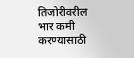तिजोरीवरील भार कमी करण्यासाठी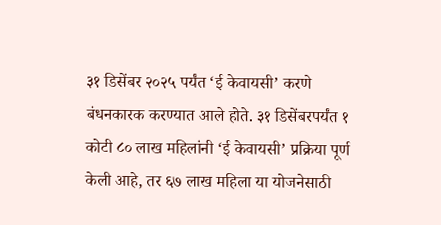३१ डिसेंबर २०२५ पर्यंत ‘ई केवायसी’ करणे बंधनकारक करण्यात आले होते. ३१ डिसेंबरपर्यंत १ कोटी ८० लाख महिलांनी ‘ई केवायसी’ प्रक्रिया पूर्ण केली आहे, तर ६७ लाख महिला या योजनेसाठी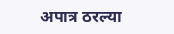अपात्र ठरल्या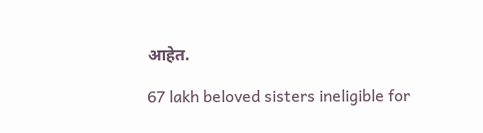आहेत.

67 lakh beloved sisters ineligible for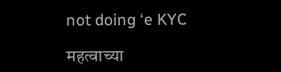not doing ‘e KYC

महत्वाच्या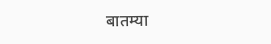बातम्या